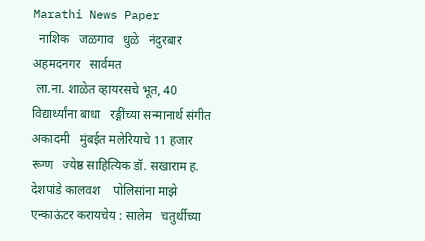Marathi News Paper
  नाशिक   जळगाव   धुळे   नंदुरबार   अहमदनगर   सार्वमत
 ला.ना. शाळेत व्हायरसचे भूत, 40 विद्यार्थ्यांना बाधा   रङ्गींच्या सन्मानार्थ संगीत अकादमी   मुंबईत मलेरियाचे 11 हजार रूग्ण   ज्येष्ठ साहित्यिक डॉ. सखाराम ह. देशपांडे कालवश    पोलिसांना माझे एन्काऊंटर करायचेय : सालेम   चतुर्थीच्या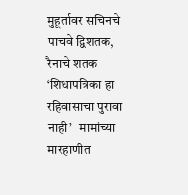मुहूर्तावर सचिनचे पाचवे द्विशतक, रैनाचे शतक   ‘शिधापत्रिका हा रहिवासाचा पुरावा नाही’   मामांच्या मारहाणीत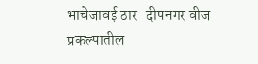भाचेजावई ठार   दीपनगर वीज प्रकल्पातील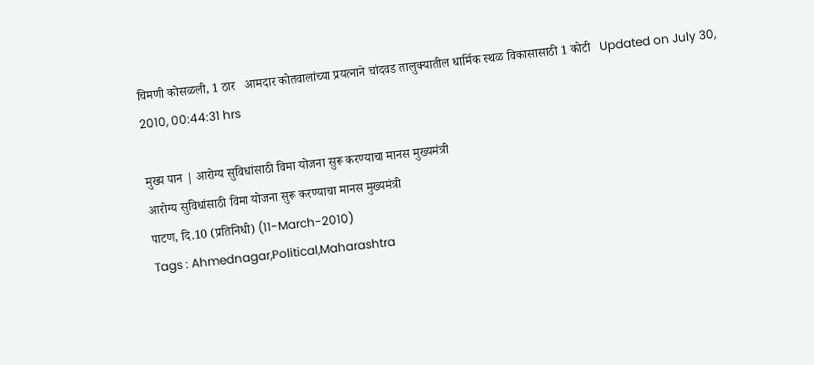चिमणी कोसळली, 1 ठार   आमदार कोतवालांच्या प्रयत्नाने चांदवड तालुक्यातील धार्मिक स्थळ विकासासाठी 1 कोटी   Updated on July 30, 2010, 00:44:31 hrs

मुख्य पान | आरोग्य सुविधांसाठी विमा योजना सुरू करण्याचा मानस मुख्यमंत्री
आरोग्य सुविधांसाठी विमा योजना सुरू करण्याचा मानस मुख्यमंत्री
पाटण, दि.10 (प्रतिनिधी) (11-March-2010)
Tags : Ahmednagar,Political,Maharashtra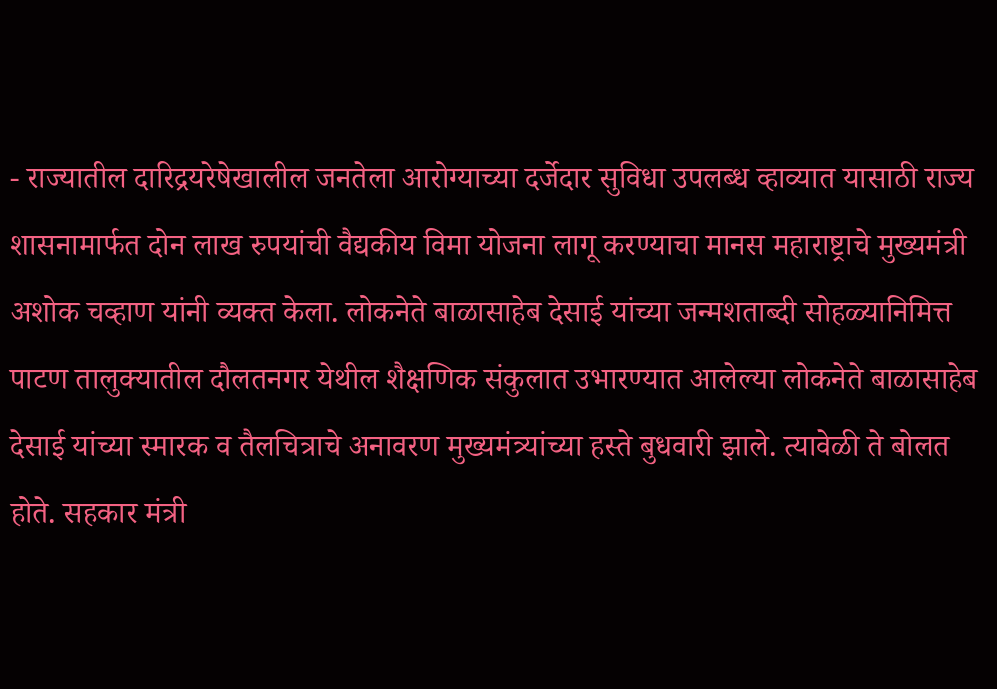- राज्यातील दारिद्रयरेषेखालील जनतेला आरोग्याच्या दर्जेदार सुविधा उपलब्ध व्हाव्यात यासाठी राज्य शासनामार्फत दोन लाख रुपयांची वैद्यकीय विमा योजना लागू करण्याचा मानस महाराष्ट्राचे मुख्यमंत्री अशोक चव्हाण यांनी व्यक्त केला. लोकनेते बाळासाहेब देसाई यांच्या जन्मशताब्दी सोहळ्यानिमित्त पाटण तालुक्यातील दौलतनगर येथील शैक्षणिक संकुलात उभारण्यात आलेल्या लोकनेते बाळासाहेब देसाई यांच्या स्मारक व तैलचित्राचे अनावरण मुख्यमंत्र्यांच्या हस्ते बुधवारी झाले. त्यावेळी ते बोलत होते. सहकार मंत्री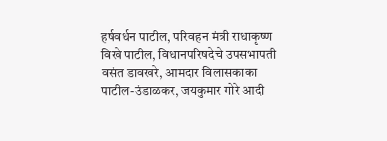हर्षवर्धन पाटील, परिवहन मंत्री राधाकृष्ण विखे पाटील, विधानपरिषदेचे उपसभापती वसंत डावखरे, आमदार विलासकाका पाटील-उंडाळकर, जयकुमार गोरे आदी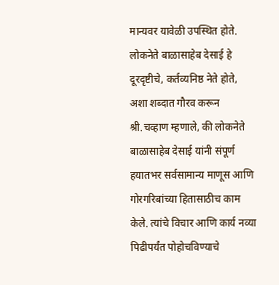मान्यवर यावेळी उपस्थित होते. लोकनेते बाळासाहेब देसाई हे दूरदृष्टीचे, कर्तव्यनिष्ठ नेते होते, अशा शब्दात गौरव करून श्री.चव्हाण म्हणाले, की लोकनेते बाळासाहेब देसाई यांनी संपूर्ण हयातभर सर्वसामान्य माणूस आणि गोरगरिबांच्या हितासाठीच काम केले. त्यांचे विचार आणि कार्य नव्या पिढीपर्यंत पोहोचविण्याचे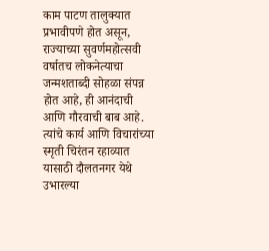काम पाटण तालुक्यात प्रभावीपणे होत असून, राज्याच्या सुवर्णमहोत्सवी वर्षातच लोकनेत्याचा जन्मशताब्दी सोहळा संपन्न होत आहे, ही आनंदाची आणि गौरवाची बाब आहे. त्यांचे कार्य आणि विचारांच्या स्मृती चिरंतन रहाव्यात यासाठी दौलतनगर येथे उभारल्या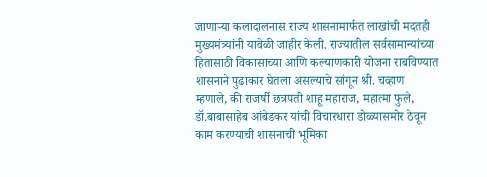जाणार्‍या कलादालनास राज्य शासनामार्फत लाखांची मदतही मुख्यमंत्र्यांनी यावेळी जाहीर केली. राज्यातील सर्वसामान्यांच्या हितासाठी विकासाच्या आणि कल्याणकारी योजना राबविण्यात शासनाने पुढाकार घेतला असल्याचे सांगून श्री. चव्हाण म्हणाले, की राजर्षी छत्रपती शाहू महाराज, महात्मा फुले, डॉ.बाबासाहेब आंबेडकर यांची विचारधारा डोळ्यासमोर ठेवून काम करण्याची शासनाची भूमिका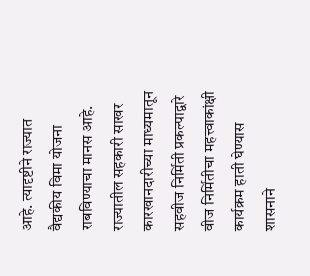आहे. त्यादृष्टीने राज्यात वैद्यकीय विमा योजना राबविण्याचा मानस आहे. राज्यातील सहकारी साखर कारखानदारीच्या माध्यमातून सहवीज निर्मिती प्रकल्पाद्वारे वीज निर्मितीचा महत्त्वाकांक्षी कार्यक्रम हाती घेण्यास शासनाने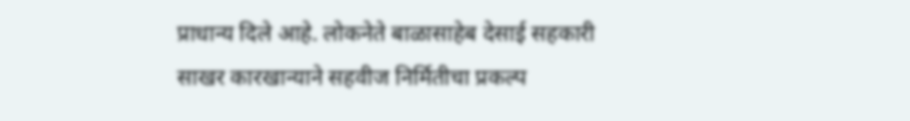प्राधान्य दिले आहे. लोकनेते बाळासाहेब देसाई सहकारी साखर कारखान्याने सहवीज निर्मितीचा प्रकल्प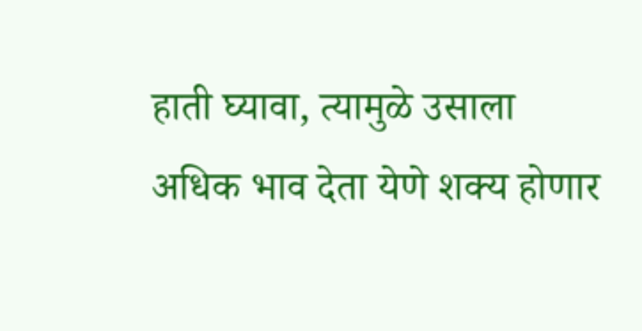हाती घ्यावा, त्यामुळे उसाला अधिक भाव देता येणे शक्य होणार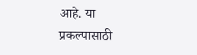आहे. या प्रकल्पासाठी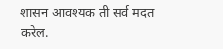शासन आवश्यक ती सर्व मदत करेल.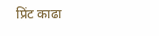प्रिंट काढा